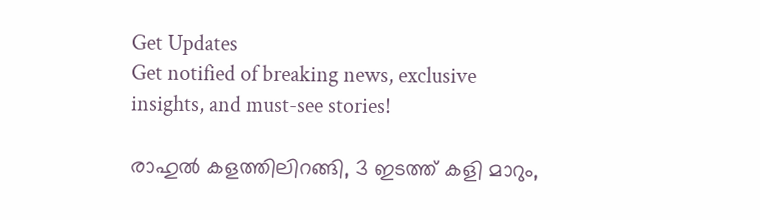Get Updates
Get notified of breaking news, exclusive insights, and must-see stories!

രാഹുല്‍ കളത്തിലിറങ്ങി, 3 ഇടത്ത് കളി മാറും,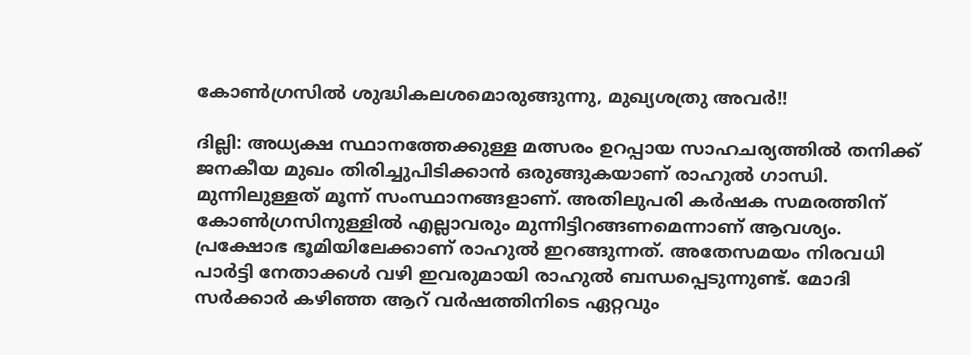കോണ്‍ഗ്രസില്‍ ശുദ്ധികലശമൊരുങ്ങുന്നു, മുഖ്യശത്രു അവര്‍!!

ദില്ലി: അധ്യക്ഷ സ്ഥാനത്തേക്കുള്ള മത്സരം ഉറപ്പായ സാഹചര്യത്തില്‍ തനിക്ക് ജനകീയ മുഖം തിരിച്ചുപിടിക്കാന്‍ ഒരുങ്ങുകയാണ് രാഹുല്‍ ഗാന്ധി. മുന്നിലുള്ളത് മൂന്ന് സംസ്ഥാനങ്ങളാണ്. അതിലുപരി കര്‍ഷക സമരത്തിന് കോണ്‍ഗ്രസിനുള്ളില്‍ എല്ലാവരും മുന്നിട്ടിറങ്ങണമെന്നാണ് ആവശ്യം. പ്രക്ഷോഭ ഭൂമിയിലേക്കാണ് രാഹുല്‍ ഇറങ്ങുന്നത്. അതേസമയം നിരവധി പാര്‍ട്ടി നേതാക്കള്‍ വഴി ഇവരുമായി രാഹുല്‍ ബന്ധപ്പെടുന്നുണ്ട്. മോദി സര്‍ക്കാര്‍ കഴിഞ്ഞ ആറ് വര്‍ഷത്തിനിടെ ഏറ്റവും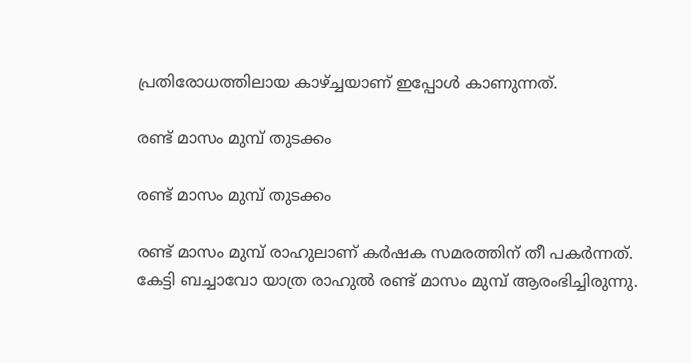പ്രതിരോധത്തിലായ കാഴ്ച്ചയാണ് ഇപ്പോള്‍ കാണുന്നത്.

രണ്ട് മാസം മുമ്പ് തുടക്കം

രണ്ട് മാസം മുമ്പ് തുടക്കം

രണ്ട് മാസം മുമ്പ് രാഹുലാണ് കര്‍ഷക സമരത്തിന് തീ പകര്‍ന്നത്. കേട്ടി ബച്ചാവോ യാത്ര രാഹുല്‍ രണ്ട് മാസം മുമ്പ് ആരംഭിച്ചിരുന്നു.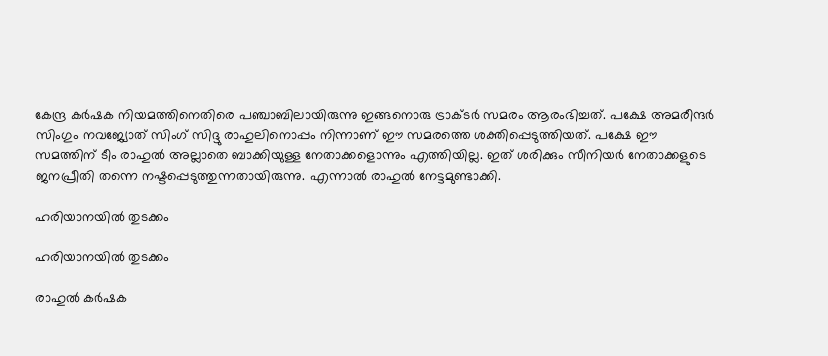കേന്ദ്ര കര്‍ഷക നിയമത്തിനെതിരെ പഞ്ചാബിലായിരുന്നു ഇങ്ങനൊരു ട്രാക്ടര്‍ സമരം ആരംഭിച്ചത്. പക്ഷേ അമരീന്ദര്‍ സിംഗും നവജ്യോത് സിംഗ് സിദ്ദു രാഹുലിനൊപ്പം നിന്നാണ് ഈ സമരത്തെ ശക്തിപ്പെടുത്തിയത്. പക്ഷേ ഈ സമത്തിന് ടീം രാഹുല്‍ അല്ലാതെ ബാക്കിയുള്ള നേതാക്കളൊന്നും എത്തിയില്ല. ഇത് ശരിക്കും സീനിയര്‍ നേതാക്കളുടെ ജനപ്രീതി തന്നെ നഷ്ടപ്പെടുത്തുന്നതായിരുന്നു. എന്നാല്‍ രാഹുല്‍ നേട്ടമുണ്ടാക്കി.

ഹരിയാനയില്‍ തുടക്കം

ഹരിയാനയില്‍ തുടക്കം

രാഹുല്‍ കര്‍ഷക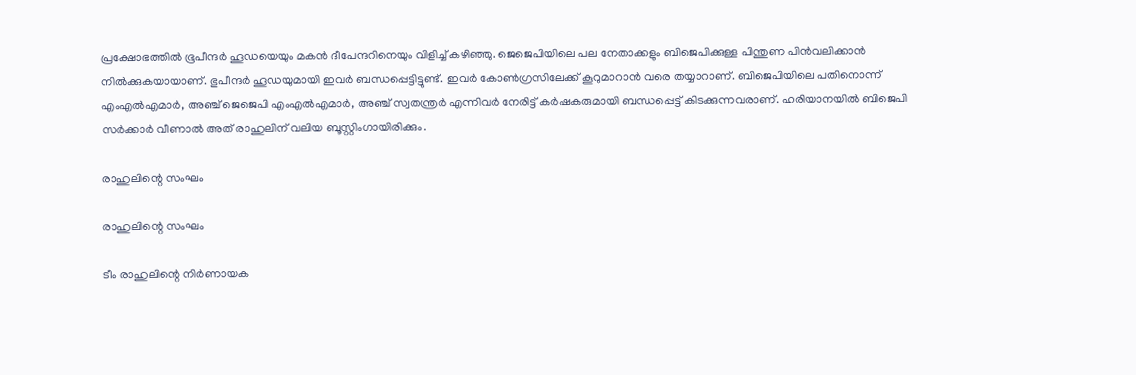പ്രക്ഷോഭത്തില്‍ ഭൂപീന്ദര്‍ ഹൂഡയെയും മകന്‍ ദീപേന്ദറിനെയും വിളിച്ച് കഴിഞ്ഞു. ജെജെപിയിലെ പല നേതാക്കളും ബിജെപിക്കുള്ള പിന്തുണ പിന്‍വലിക്കാന്‍ നില്‍ക്കുകയായാണ്. ഭുപീന്ദര്‍ ഹൂഡയുമായി ഇവര്‍ ബന്ധപ്പെട്ടിട്ടുണ്ട്. ഇവര്‍ കോണ്‍ഗ്രസിലേക്ക് കൂറുമാറാന്‍ വരെ തയ്യാറാണ്. ബിജെപിയിലെ പതിനൊന്ന് എംഎല്‍എമാര്‍, അഞ്ച് ജെജെപി എംഎല്‍എമാര്‍, അഞ്ച് സ്വതന്ത്രര്‍ എന്നിവര്‍ നേരിട്ട് കര്‍ഷകരുമായി ബന്ധപ്പെട്ട് കിടക്കുന്നവരാണ്. ഹരിയാനയില്‍ ബിജെപി സര്‍ക്കാര്‍ വീണാല്‍ അത് രാഹുലിന് വലിയ ബൂസ്റ്റിംഗായിരിക്കും.

രാഹുലിന്റെ സംഘം

രാഹുലിന്റെ സംഘം

ടീം രാഹുലിന്റെ നിര്‍ണായക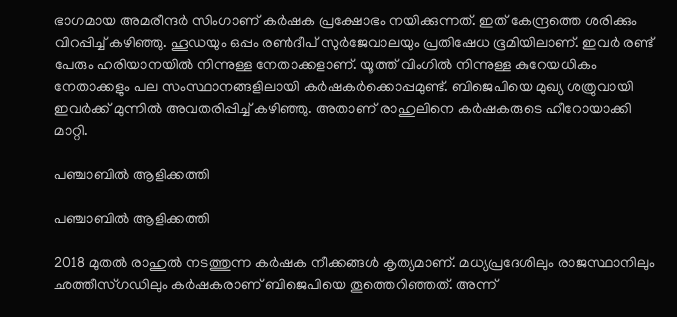ഭാഗമായ അമരീന്ദര്‍ സിംഗാണ് കര്‍ഷക പ്രക്ഷോഭം നയിക്കുന്നത്. ഇത് കേന്ദ്രത്തെ ശരിക്കും വിറപ്പിച്ച് കഴിഞ്ഞു. ഹൂഡയും ഒപ്പം രണ്‍ദീപ് സുര്‍ജേവാലയും പ്രതിഷേധ ഭൂമിയിലാണ്. ഇവര്‍ രണ്ട് പേരും ഹരിയാനയില്‍ നിന്നുള്ള നേതാക്കളാണ്. യൂത്ത് വിംഗില്‍ നിന്നുള്ള കുറേയധികം നേതാക്കളും പല സംസ്ഥാനങ്ങളിലായി കര്‍ഷകര്‍ക്കൊപ്പമുണ്ട്. ബിജെപിയെ മുഖ്യ ശത്രുവായി ഇവര്‍ക്ക് മുന്നില്‍ അവതരിപ്പിച്ച് കഴിഞ്ഞു. അതാണ് രാഹുലിനെ കര്‍ഷകരുടെ ഹീറോയാക്കി മാറ്റി.

പഞ്ചാബില്‍ ആളിക്കത്തി

പഞ്ചാബില്‍ ആളിക്കത്തി

2018 മുതല്‍ രാഹുല്‍ നടത്തുന്ന കര്‍ഷക നീക്കങ്ങള്‍ കൃത്യമാണ്. മധ്യപ്രദേശിലും രാജസ്ഥാനിലും ഛത്തീസ്ഗഡിലും കര്‍ഷകരാണ് ബിജെപിയെ തൂത്തെറിഞ്ഞത്. അന്ന്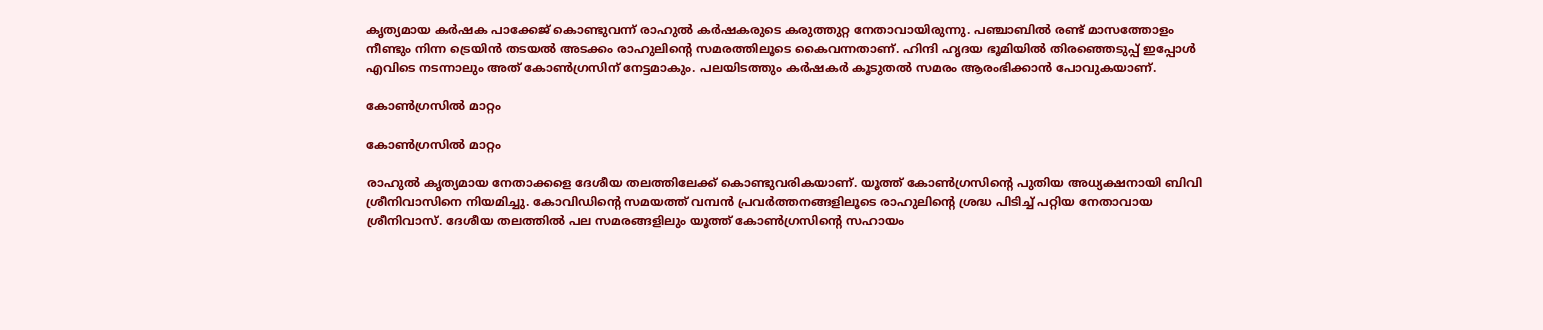കൃത്യമായ കര്‍ഷക പാക്കേജ് കൊണ്ടുവന്ന് രാഹുല്‍ കര്‍ഷകരുടെ കരുത്തുറ്റ നേതാവായിരുന്നു. പഞ്ചാബില്‍ രണ്ട് മാസത്തോളം നീണ്ടും നിന്ന ട്രെയിന്‍ തടയല്‍ അടക്കം രാഹുലിന്റെ സമരത്തിലൂടെ കൈവന്നതാണ്. ഹിന്ദി ഹൃദയ ഭൂമിയില്‍ തിരഞ്ഞെടുപ്പ് ഇപ്പോള്‍ എവിടെ നടന്നാലും അത് കോണ്‍ഗ്രസിന് നേട്ടമാകും. പലയിടത്തും കര്‍ഷകര്‍ കൂടുതല്‍ സമരം ആരംഭിക്കാന്‍ പോവുകയാണ്.

കോണ്‍ഗ്രസില്‍ മാറ്റം

കോണ്‍ഗ്രസില്‍ മാറ്റം

രാഹുല്‍ കൃത്യമായ നേതാക്കളെ ദേശീയ തലത്തിലേക്ക് കൊണ്ടുവരികയാണ്. യൂത്ത് കോണ്‍ഗ്രസിന്റെ പുതിയ അധ്യക്ഷനായി ബിവി ശ്രീനിവാസിനെ നിയമിച്ചു. കോവിഡിന്റെ സമയത്ത് വമ്പന്‍ പ്രവര്‍ത്തനങ്ങളിലൂടെ രാഹുലിന്റെ ശ്രദ്ധ പിടിച്ച് പറ്റിയ നേതാവായ ശ്രീനിവാസ്. ദേശീയ തലത്തില്‍ പല സമരങ്ങളിലും യൂത്ത് കോണ്‍ഗ്രസിന്റെ സഹായം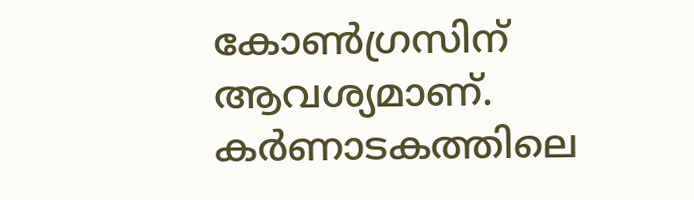കോണ്‍ഗ്രസിന് ആവശ്യമാണ്. കര്‍ണാടകത്തിലെ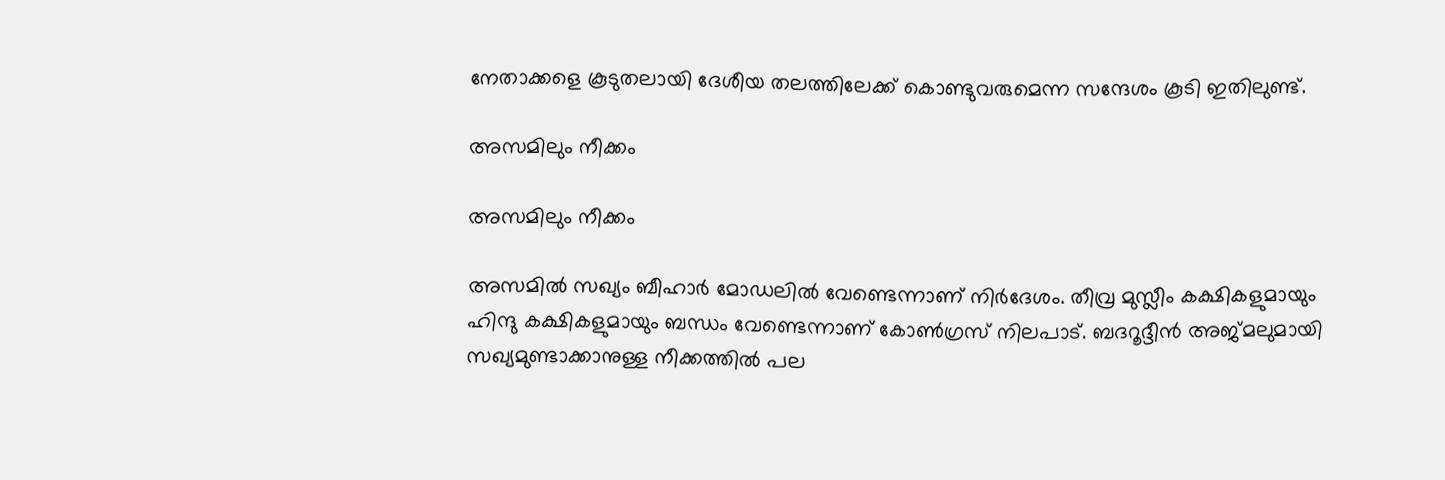നേതാക്കളെ കൂടുതലായി ദേശീയ തലത്തിലേക്ക് കൊണ്ടുവരുമെന്ന സന്ദേശം കൂടി ഇതിലുണ്ട്.

അസമിലും നീക്കം

അസമിലും നീക്കം

അസമില്‍ സഖ്യം ബീഹാര്‍ മോഡലില്‍ വേണ്ടെന്നാണ് നിര്‍ദേശം. തീവ്ര മുസ്ലീം കക്ഷികളുമായും ഹിന്ദു കക്ഷികളുമായും ബന്ധം വേണ്ടെന്നാണ് കോണ്‍ഗ്രസ് നിലപാട്. ബദറൂദ്ദീന്‍ അജ്മലുമായി സഖ്യമുണ്ടാക്കാനുള്ള നീക്കത്തില്‍ പല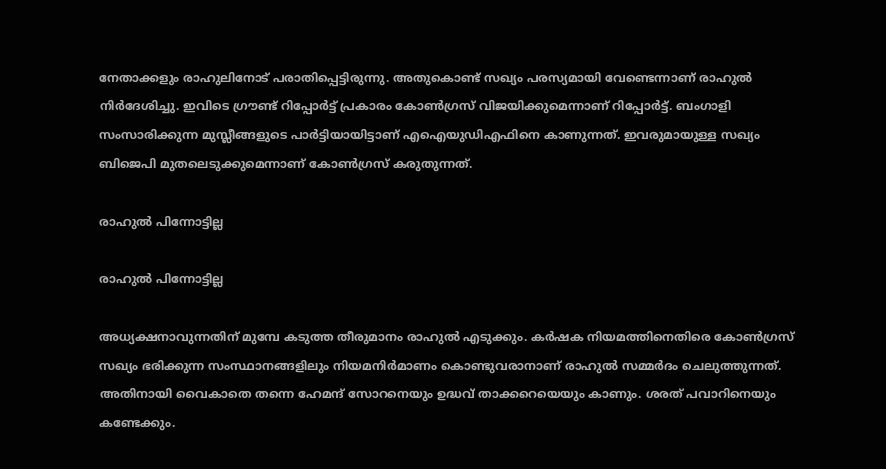നേതാക്കളും രാഹുലിനോട് പരാതിപ്പെട്ടിരുന്നു. അതുകൊണ്ട് സഖ്യം പരസ്യമായി വേണ്ടെന്നാണ് രാഹുല്‍ നിര്‍ദേശിച്ചു. ഇവിടെ ഗ്രൗണ്ട് റിപ്പോര്‍ട്ട് പ്രകാരം കോണ്‍ഗ്രസ് വിജയിക്കുമെന്നാണ് റിപ്പോര്‍ട്ട്. ബംഗാളി സംസാരിക്കുന്ന മുസ്ലീങ്ങളുടെ പാര്‍ട്ടിയായിട്ടാണ് എഐയുഡിഎഫിനെ കാണുന്നത്. ഇവരുമായുള്ള സഖ്യം ബിജെപി മുതലെടുക്കുമെന്നാണ് കോണ്‍ഗ്രസ് കരുതുന്നത്.

രാഹുല്‍ പിന്നോട്ടില്ല

രാഹുല്‍ പിന്നോട്ടില്ല

അധ്യക്ഷനാവുന്നതിന് മുമ്പേ കടുത്ത തീരുമാനം രാഹുല്‍ എടുക്കും. കര്‍ഷക നിയമത്തിനെതിരെ കോണ്‍ഗ്രസ് സഖ്യം ഭരിക്കുന്ന സംസ്ഥാനങ്ങളിലും നിയമനിര്‍മാണം കൊണ്ടുവരാനാണ് രാഹുല്‍ സമ്മര്‍ദം ചെലുത്തുന്നത്. അതിനായി വൈകാതെ തന്നെ ഹേമന്ദ് സോറനെയും ഉദ്ധവ് താക്കറെയെയും കാണും. ശരത് പവാറിനെയും കണ്ടേക്കും.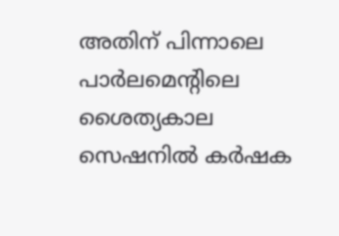അതിന് പിന്നാലെ പാര്‍ലമെന്റിലെ ശൈത്യകാല സെഷനില്‍ കര്‍ഷക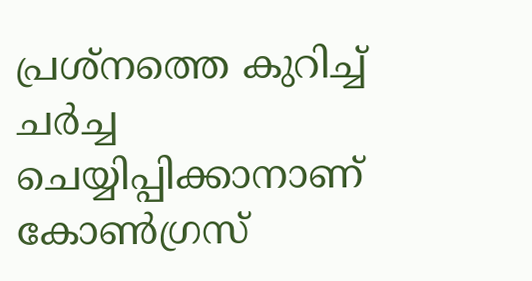പ്രശ്‌നത്തെ കുറിച്ച് ചര്‍ച്ച ചെയ്യിപ്പിക്കാനാണ് കോണ്‍ഗ്രസ്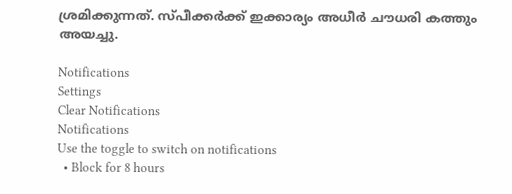ശ്രമിക്കുന്നത്. സ്പീക്കര്‍ക്ക് ഇക്കാര്യം അധീര്‍ ചൗധരി കത്തും അയച്ചു.

Notifications
Settings
Clear Notifications
Notifications
Use the toggle to switch on notifications
  • Block for 8 hours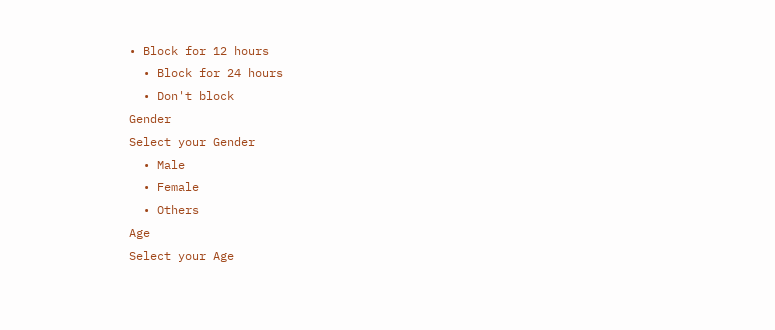• Block for 12 hours
  • Block for 24 hours
  • Don't block
Gender
Select your Gender
  • Male
  • Female
  • Others
Age
Select your Age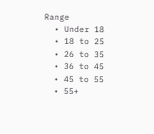Range
  • Under 18
  • 18 to 25
  • 26 to 35
  • 36 to 45
  • 45 to 55
  • 55+